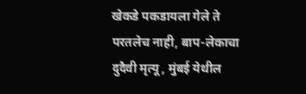खेकडे पकडायला गेले ते परतलेच नाही, बाप-लेकाचा दुदैवी मृत्यू, मुंबई येथील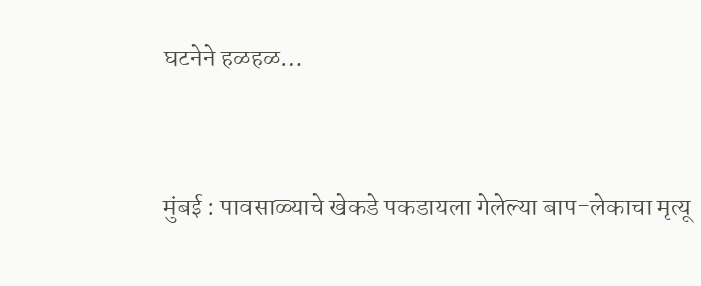घटनेने हळहळ…


मुंबई : पावसाळ्याचे खेकडे पकडायला गेलेल्या बाप-लेकाचा मृत्यू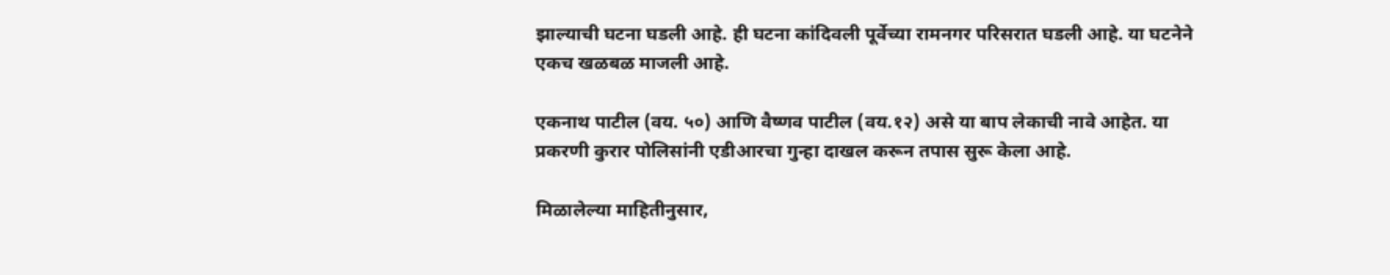झाल्याची घटना घडली आहे. ही घटना कांदिवली पूर्वेच्या रामनगर परिसरात घडली आहे. या घटनेने एकच खळबळ माजली आहे.

एकनाथ पाटील (वय. ५०) आणि वैष्णव पाटील (वय.१२) असे या बाप लेकाची नावे आहेत. या प्रकरणी कुरार पोलिसांनी एडीआरचा गुन्हा दाखल करून तपास सुरू केला आहे.

मिळालेल्या माहितीनुसार,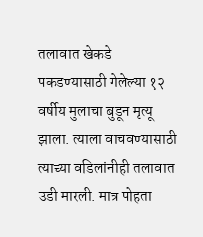तलावात खेकडे पकडण्यासाठी गेलेल्या १२ वर्षीय मुलाचा बुडून मृत्यू झाला. त्याला वाचवण्यासाठी त्याच्या वडिलांनीही तलावात उडी मारली. मात्र पोहता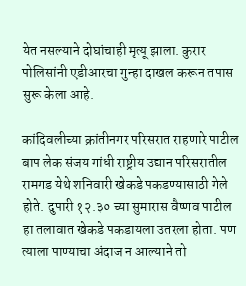येत नसल्याने दोघांचाही मृत्यू झाला. कुरार पोलिसांनी एडीआरचा गुन्हा दाखल करून तपास सुरू केला आहे.

कांदिवलीच्या क्रांतीनगर परिसरात राहणारे पाटील बाप लेक संजय गांधी राष्ट्रीय उद्यान परिसरातील रामगड येथे शनिवारी खेकडे पकडण्यासाठी गेले होते. दुपारी १२.३० च्या सुमारास वैष्णव पाटील हा तलावात खेकडे पकडायला उतरला होता. पण त्याला पाण्याचा अंदाज न आल्याने तो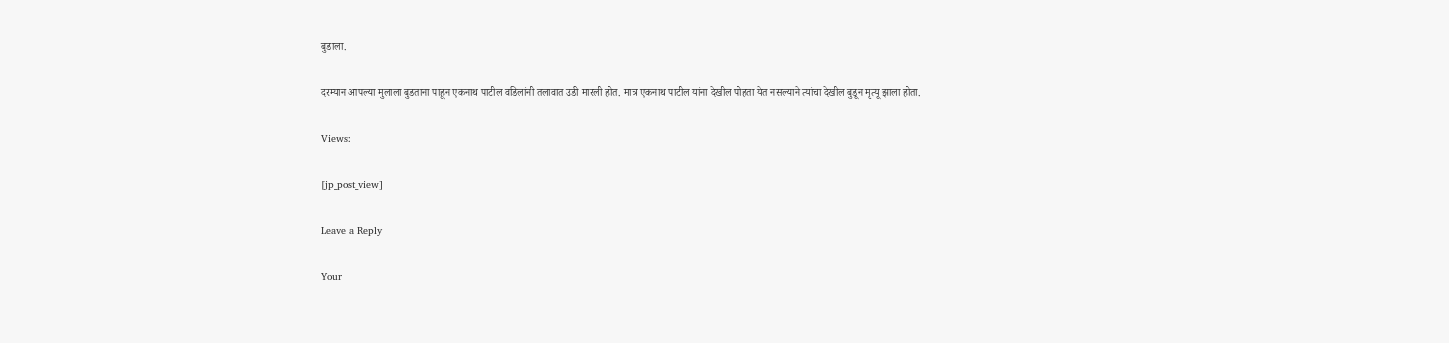बुडाला.

दरम्यान आपल्या मुलाला बुडताना पाहून एकनाथ पाटील वडिलांनी तलावात उडी मारली होत. मात्र एकनाथ पाटील यांना देखील पोहता येत नसल्याने त्यांचा देखील बुडून मृत्यू झाला होता.

Views:

[jp_post_view]

Leave a Reply

Your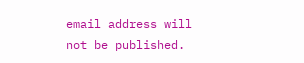email address will not be published.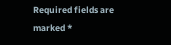Required fields are marked *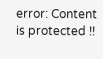error: Content is protected !!